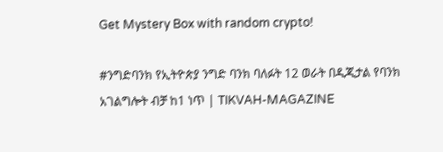Get Mystery Box with random crypto!

#ንግድባንክ የኢትዮጵያ ንግድ ባንክ ባለፉት 12 ወራት በዲጂታል የባንክ አገልግሎት ብቻ ከ1 ነጥ | TIKVAH-MAGAZINE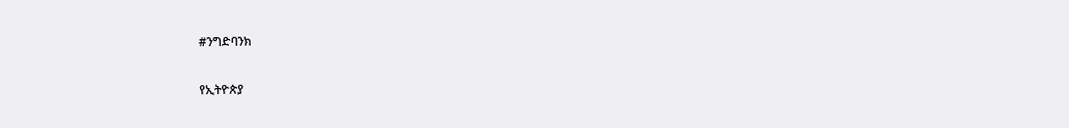#ንግድባንክ

የኢትዮጵያ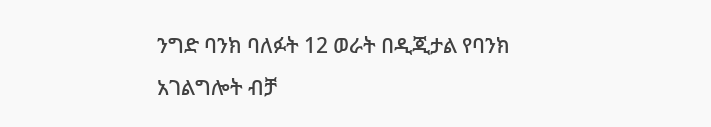ንግድ ባንክ ባለፉት 12 ወራት በዲጂታል የባንክ አገልግሎት ብቻ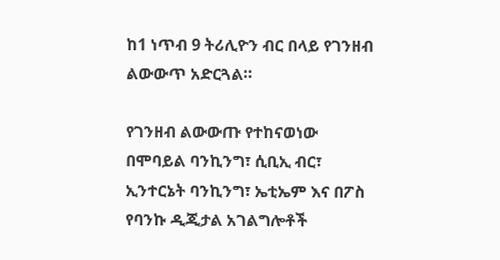ከ1 ነጥብ 9 ትሪሊዮን ብር በላይ የገንዘብ ልውውጥ አድርጓል።

የገንዘብ ልውውጡ የተከናወነው በሞባይል ባንኪንግ፣ ሲቢኢ ብር፣ ኢንተርኔት ባንኪንግ፣ ኤቲኤም እና በፖስ የባንኩ ዲጂታል አገልግሎቶች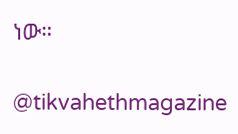ነው።

@tikvahethmagazine